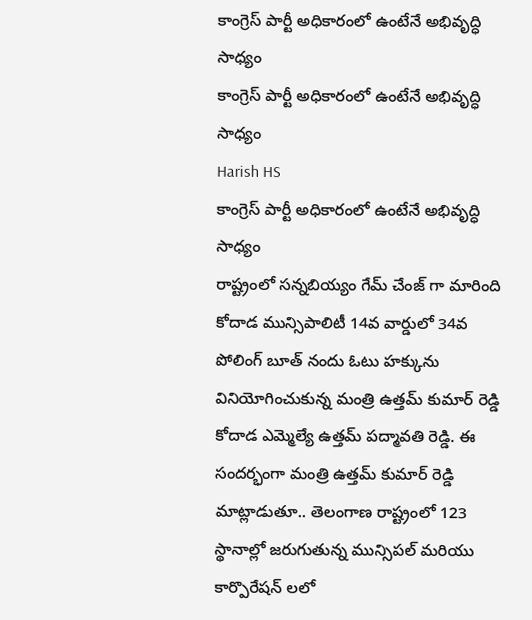కాంగ్రెస్ పార్టీ అధికారంలో ఉంటేనే అభివృద్ధి సాధ్యం
కాంగ్రెస్ పార్టీ అధికారంలో ఉంటేనే అభివృద్ధి సాధ్యం
Harish HS
కాంగ్రెస్ పార్టీ అధికారంలో ఉంటేనే అభివృద్ధి సాధ్యం
రాష్ట్రంలో సన్నబియ్యం గేమ్ చేంజ్ గా మారింది
కోదాడ మున్సిపాలిటీ 14వ వార్డులో 34వ పోలింగ్ బూత్ నందు ఓటు హక్కును వినియోగించుకున్న మంత్రి ఉత్తమ్ కుమార్ రెడ్డి కోదాడ ఎమ్మెల్యే ఉత్తమ్ పద్మావతి రెడ్డి. ఈ సందర్భంగా మంత్రి ఉత్తమ్ కుమార్ రెడ్డి మాట్లాడుతూ.. తెలంగాణ రాష్ట్రంలో 123 స్థానాల్లో జరుగుతున్న మున్సిపల్ మరియు కార్పొరేషన్ లలో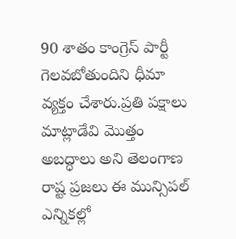90 శాతం కాంగ్రెస్ పార్టీ గెలవబోతుందిని ధీమా వ్యక్తం చేశారు.ప్రతి పక్షాలు మాట్లాడేవి మొత్తం అబద్ధాలు అని తెలంగాణ రాష్ట ప్రజలు ఈ మున్సిపల్ ఎన్నికల్లో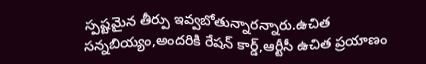స్పష్టమైన తీర్పు ఇవ్వబోతున్నారన్నారు.ఉచిత సన్నబియ్యం,అందరికి రేషన్ కార్డ్,ఆర్టీసీ ఉచిత ప్రయాణం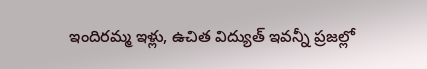ఇందిరమ్మ ఇళ్లు, ఉచిత విద్యుత్ ఇవన్నీ ప్రజల్లో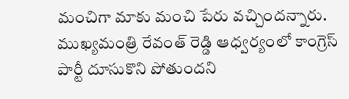మంచిగా మాకు మంచి పేరు వచ్చిందన్నారు. ముఖ్యమంత్రి రేవంత్ రెడ్డి ఆధ్వర్యంలో కాంగ్రెస్ పార్టీ దూసుకొని పోతుందని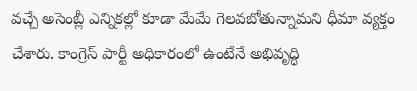వచ్చే అసెంబ్లీ ఎన్నికల్లో కూడా మేమే గెలవబోతున్నామని ధీమా వ్యక్తం చేశారు. కాంగ్రెస్ పార్టీ అధికారంలో ఉంటేనే అభివృద్ధి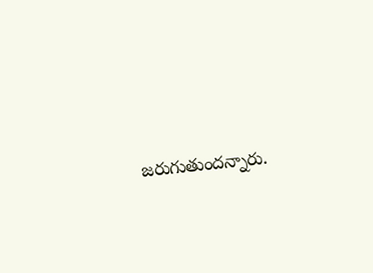జరుగుతుందన్నారు.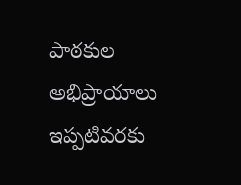పాఠకుల అభిప్రాయాలు
ఇప్పటివరకు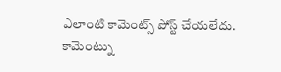ఎలాంటి కామెంట్స్ పోస్ట్ చేయలేదు.
కామెంట్ను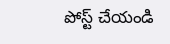పోస్ట్ చేయండి